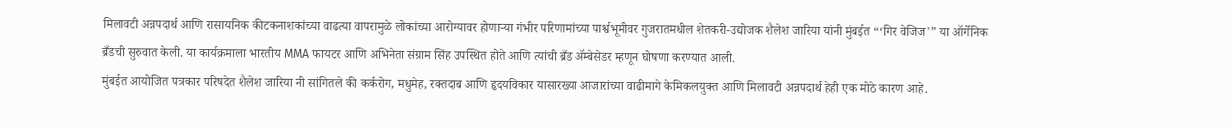मिलावटी अन्नपदार्थ आणि रासायनिक कीटकनाशकांच्या वाढत्या वापरामुळे लोकांच्या आरोग्यावर होणाऱ्या गंभीर परिणामांच्या पार्श्वभूमीवर गुजरातमधील शेतकरी-उद्योजक शैलेश जारिया यांनी मुंबईत “‘गिर वेजिज'” या ऑर्गेनिक ब्रँडची सुरुवात केली. या कार्यक्रमाला भारतीय MMA फायटर आणि अभिनेता संग्राम सिंह उपस्थित होते आणि त्यांची ब्रँड ॲम्बेसेडर म्हणून घोषणा करण्यात आली.
मुंबईत आयोजित पत्रकार परिषदेत शैलेश जारिया नी सांगितले की कर्करोग, मधुमेह, रक्तदाब आणि हृदयविकार यासारख्या आजारांच्या वाढीमागे केमिकलयुक्त आणि मिलावटी अन्नपदार्थ हेही एक मोठे कारण आहे.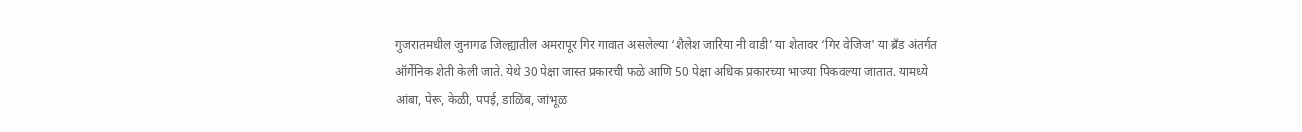गुजरातमधील जुनागढ जिल्ह्यातील अमरापूर गिर गावात असलेल्या ‘शैलेश जारिया नी वाडी’ या शेतावर ‘गिर वेजिज' या ब्रँड अंतर्गत ऑर्गेनिक शेती केली जाते. येथे 30 पेक्षा जास्त प्रकारची फळे आणि 50 पेक्षा अधिक प्रकारच्या भाज्या पिकवल्या जातात. यामध्ये आंबा, पेरू, केळी, पपई, डाळिंब, जांभूळ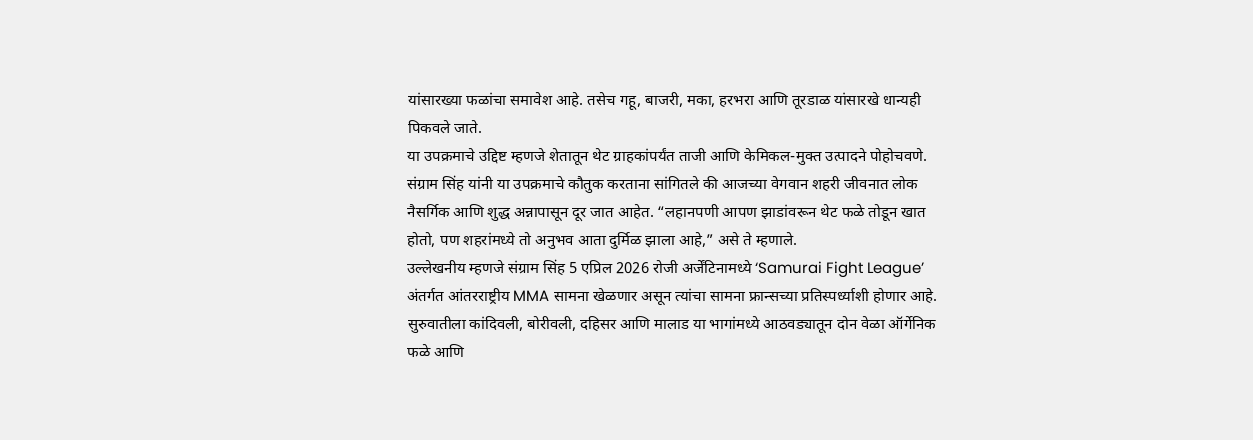यांसारख्या फळांचा समावेश आहे. तसेच गहू, बाजरी, मका, हरभरा आणि तूरडाळ यांसारखे धान्यही पिकवले जाते.
या उपक्रमाचे उद्दिष्ट म्हणजे शेतातून थेट ग्राहकांपर्यंत ताजी आणि केमिकल-मुक्त उत्पादने पोहोचवणे.
संग्राम सिंह यांनी या उपक्रमाचे कौतुक करताना सांगितले की आजच्या वेगवान शहरी जीवनात लोक नैसर्गिक आणि शुद्ध अन्नापासून दूर जात आहेत. “लहानपणी आपण झाडांवरून थेट फळे तोडून खात होतो, पण शहरांमध्ये तो अनुभव आता दुर्मिळ झाला आहे,” असे ते म्हणाले.
उल्लेखनीय म्हणजे संग्राम सिंह 5 एप्रिल 2026 रोजी अर्जेंटिनामध्ये ‘Samurai Fight League’ अंतर्गत आंतरराष्ट्रीय MMA सामना खेळणार असून त्यांचा सामना फ्रान्सच्या प्रतिस्पर्ध्याशी होणार आहे.
सुरुवातीला कांदिवली, बोरीवली, दहिसर आणि मालाड या भागांमध्ये आठवड्यातून दोन वेळा ऑर्गेनिक फळे आणि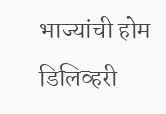भाज्यांची होम डिलिव्हरी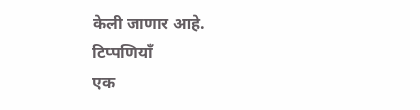केली जाणार आहे.
टिप्पणियाँ
एक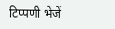टिप्पणी भेजें